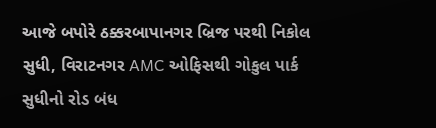આજે બપોરે ઠક્કરબાપાનગર બ્રિજ પરથી નિકોલ સુધી, વિરાટનગર AMC ઓફિસથી ગોકુલ પાર્ક સુધીનો રોડ બંધ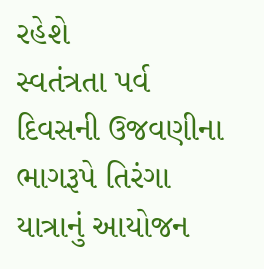રહેશે
સ્વતંત્રતા પર્વ દિવસની ઉજવણીના ભાગરૂપે તિરંગા યાત્રાનું આયોજન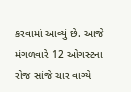કરવામાં આવ્યું છે. આજે મંગળવારે 12 ઓગસ્ટના રોજ સાંજે ચાર વાગ્યે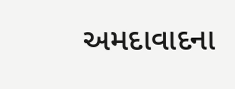અમદાવાદના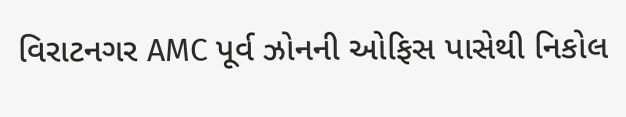વિરાટનગર AMC પૂર્વ ઝોનની ઓફિસ પાસેથી નિકોલ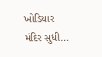ખોડિયાર મંદિર સુધી…